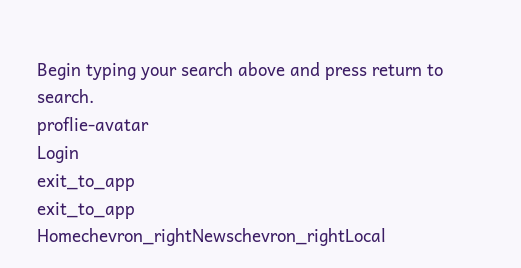Begin typing your search above and press return to search.
proflie-avatar
Login
exit_to_app
exit_to_app
Homechevron_rightNewschevron_rightLocal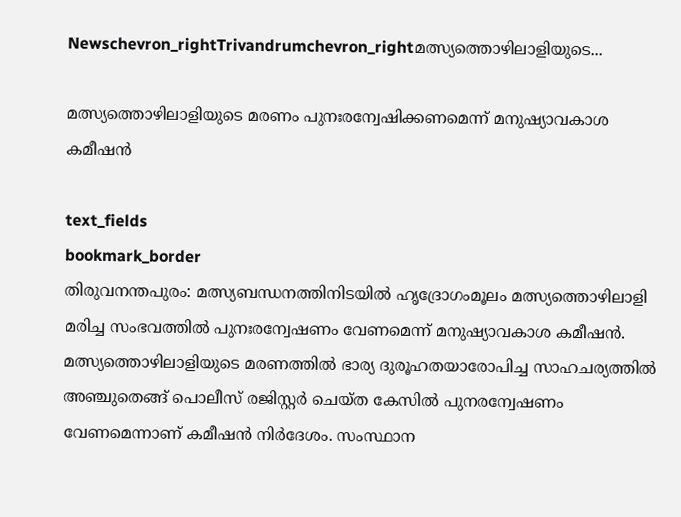Newschevron_rightTrivandrumchevron_rightമത്സ്യത്തൊഴിലാളിയുടെ...

മത്സ്യത്തൊഴിലാളിയുടെ മരണം പുനഃരന്വേഷിക്കണമെന്ന് മനുഷ്യാവകാശ കമീഷൻ

text_fields
bookmark_border
തിരുവനന്തപുരം: മത്സ്യബന്ധനത്തിനിടയിൽ ഹൃദ്രോഗംമൂലം മത്സ്യത്തൊഴിലാളി മരിച്ച സംഭവത്തിൽ പുനഃരന്വേഷണം വേണമെന്ന് മനുഷ്യാവകാശ കമീഷൻ. മത്സ്യത്തൊഴിലാളിയുടെ മരണത്തിൽ ഭാര്യ ദുരൂഹതയാരോപിച്ച സാഹചര്യത്തിൽ അഞ്ചുതെങ്ങ് പൊലീസ് രജിസ്റ്റർ ചെയ്ത കേസിൽ പുനരന്വേഷണം വേണമെന്നാണ് കമീഷൻ നിർദേശം. സംസ്ഥാന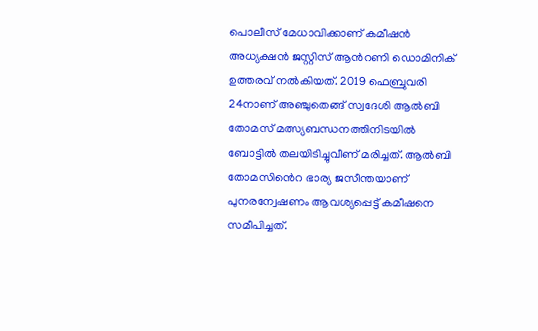പൊലീസ് മേധാവിക്കാണ് കമീഷൻ അധ്യക്ഷൻ ജസ്റ്റിസ് ആന്‍റണി ഡൊമിനിക് ഉത്തരവ് നൽകിയത്. 2019 ഫെബ്രുവരി 24നാണ് അഞ്ചുതെങ്ങ് സ്വദേശി ആൽബി തോമസ് മത്സ്യബന്ധനത്തിനിടയിൽ ബോട്ടിൽ തലയിടിച്ചുവീണ് മരിച്ചത്. ആൽബി തോമസി‍ൻെറ ഭാര്യ ജസീന്തയാണ് പുനരന്വേഷണം ആവശ്യപ്പെട്ട് കമീഷനെ സമീപിച്ചത്.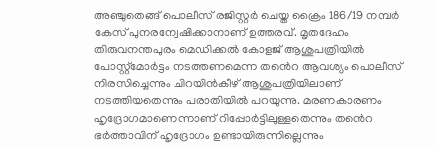അഞ്ചുതെങ്ങ് പൊലീസ് രജിസ്റ്റർ ചെയ്ത ക്രൈം 186/19 നമ്പർ കേസ് പുനരന്വേഷിക്കാനാണ് ഉത്തരവ്. മൃതദേഹം തിരുവനന്തപുരം മെഡിക്കൽ കോളജ് ആശുപത്രിയിൽ പോസ്റ്റ്മോർട്ടം നടത്തണമെന്ന ത‍ൻെറ ആവശ്യം പൊലീസ് നിരസിച്ചെന്നും ചിറയിൻകീഴ് ആശുപത്രിയിലാണ് നടത്തിയതെന്നും പരാതിയിൽ പറയുന്നു. മരണകാരണം ഹൃദ്രോഗമാണെന്നാണ് റിപ്പോർട്ടിലുള്ളതെന്നും ത‍ൻെറ ഭർത്താവിന് ഹൃദ്രോഗം ഉണ്ടായിരുന്നില്ലെന്നും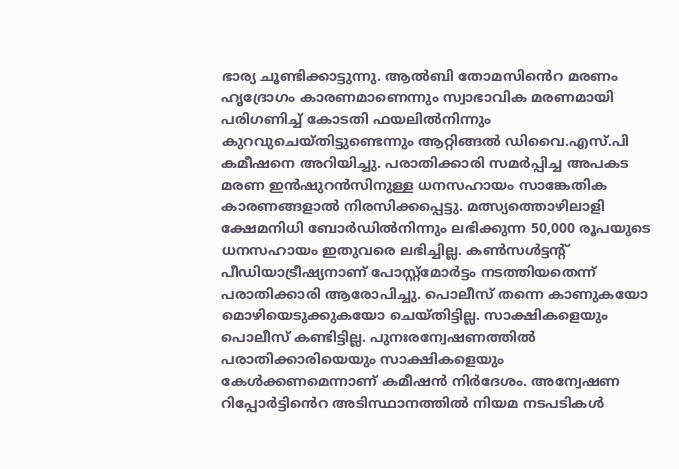ഭാര്യ ചൂണ്ടിക്കാട്ടുന്നു. ആൽബി തോമസി‍ൻെറ മരണം ഹൃദ്രോഗം കാരണമാണെന്നും സ്വാഭാവിക മരണമായി പരിഗണിച്ച് കോടതി ഫയലിൽനിന്നും കുറവുചെയ്തിട്ടുണ്ടെന്നും ആറ്റിങ്ങൽ ഡിവൈ.എസ്.പി കമീഷനെ അറിയിച്ചു. പരാതിക്കാരി സമർപ്പിച്ച അപകട മരണ ഇൻഷുറൻസിനുള്ള ധനസഹായം സാങ്കേതിക കാരണങ്ങളാൽ നിരസിക്കപ്പെട്ടു. മത്സ്യത്തൊഴിലാളി ക്ഷേമനിധി ബോർഡിൽനിന്നും ലഭിക്കുന്ന 50,000 രൂപയുടെ ധനസഹായം ഇതുവരെ ലഭിച്ചില്ല. കൺസൾട്ടന്‍റ് പീഡിയാട്രീഷ്യനാണ് പോസ്റ്റ്മോർട്ടം നടത്തിയതെന്ന് പരാതിക്കാരി ആരോപിച്ചു. പൊലീസ് തന്നെ കാണുകയോ മൊഴിയെടുക്കുകയോ ചെയ്തിട്ടില്ല. സാക്ഷികളെയും പൊലീസ് കണ്ടിട്ടില്ല. പുനഃരന്വേഷണത്തിൽ പരാതിക്കാരിയെയും സാക്ഷികളെയും കേൾക്കണമെന്നാണ് കമീഷൻ നിർദേശം. അന്വേഷണ റിപ്പോർട്ടി‍ൻെറ അടിസ്ഥാനത്തിൽ നിയമ നടപടികൾ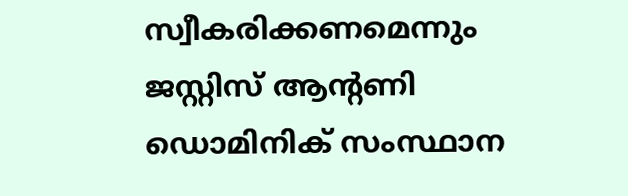സ്വീകരിക്കണമെന്നും ജസ്റ്റിസ് ആന്‍റണി ഡൊമിനിക് സംസ്ഥാന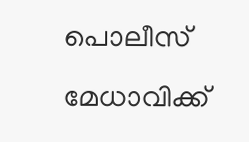പൊലീസ് മേധാവിക്ക്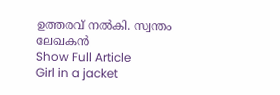ഉത്തരവ് നൽകി. സ്വന്തം ലേഖകൻ
Show Full Article
Girl in a jacket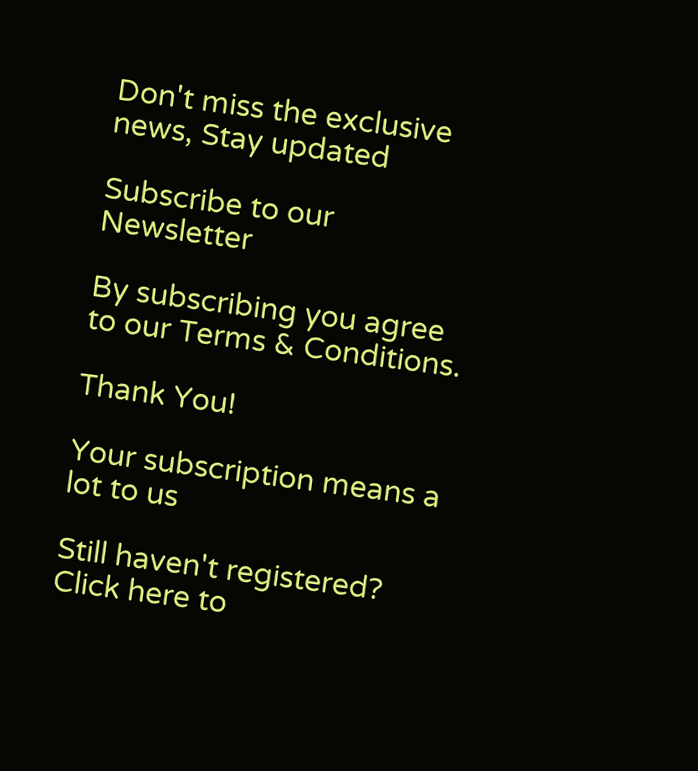Don't miss the exclusive news, Stay updated

Subscribe to our Newsletter

By subscribing you agree to our Terms & Conditions.

Thank You!

Your subscription means a lot to us

Still haven't registered? Click here to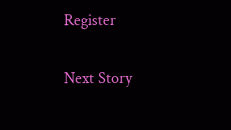Register

Next Story